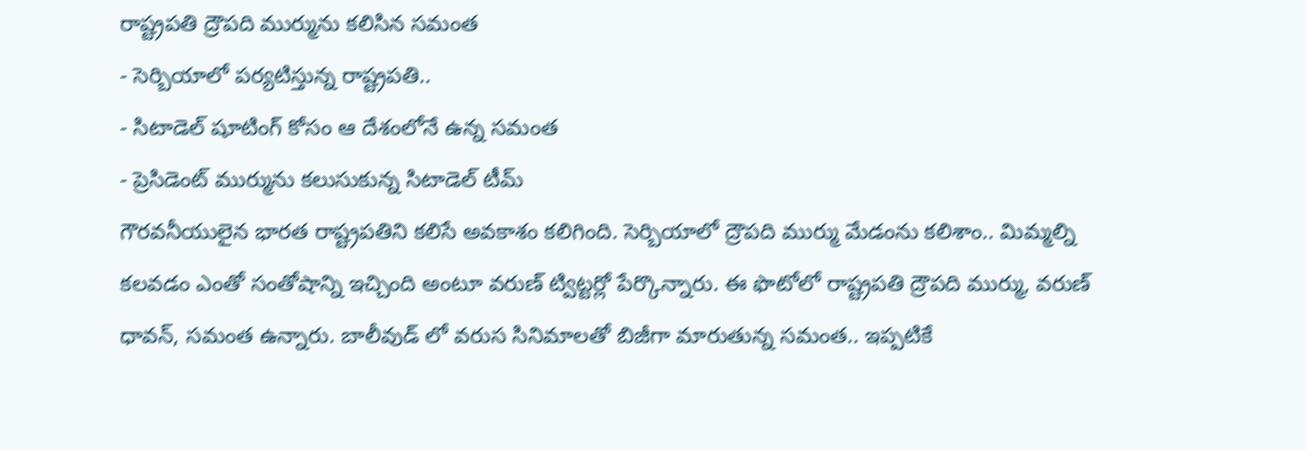రాష్ట్రపతి ద్రౌపది ముర్మును కలిసిన సమంత
- సెర్బియాలో పర్యటిస్తున్న రాష్ట్రపతి..
- సిటాడెల్ షూటింగ్ కోసం ఆ దేశంలోనే ఉన్న సమంత
- ప్రెసిడెంట్ ముర్మును కలుసుకున్న సిటాడెల్ టీమ్
గౌరవనీయులైన భారత రాష్ట్రపతిని కలిసే అవకాశం కలిగింది. సెర్బియాలో ద్రౌపది ముర్ము మేడంను కలిశాం.. మిమ్మల్ని కలవడం ఎంతో సంతోషాన్ని ఇచ్చింది అంటూ వరుణ్ ట్విట్టర్లో పేర్కొన్నారు. ఈ ఫొటోలో రాష్ట్రపతి ద్రౌపది ముర్ము, వరుణ్ ధావన్, సమంత ఉన్నారు. బాలీవుడ్ లో వరుస సినిమాలతో బిజీగా మారుతున్న సమంత.. ఇప్పటికే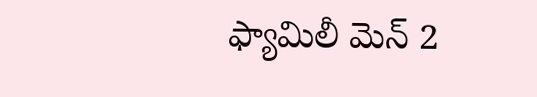ఫ్యామిలీ మెన్ 2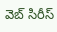వెబ్ సిరీస్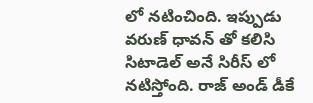లో నటించింది. ఇప్పుడు వరుణ్ ధావన్ తో కలిసి సిటాడెల్ అనే సిరీస్ లో నటిస్తోంది. రాజ్ అండ్ డీకే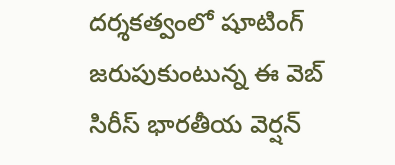దర్శకత్వంలో షూటింగ్ జరుపుకుంటున్న ఈ వెబ్ సిరీస్ భారతీయ వెర్షన్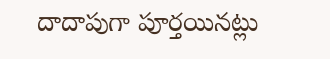దాదాపుగా పూర్తయినట్లు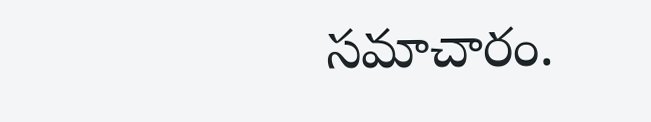సమాచారం.